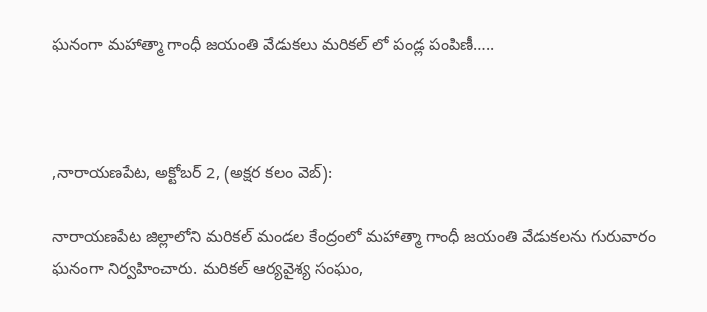ఘనంగా మహాత్మా గాంధీ జయంతి వేడుకలు మరికల్ లో పండ్ల పంపిణీ…..



,నారాయణపేట, అక్టోబర్ 2, (అక్షర కలం వెబ్):

నారాయణపేట జిల్లాలోని మరికల్ మండల కేంద్రంలో మహాత్మా గాంధీ జయంతి వేడుకలను గురువారం ఘనంగా నిర్వహించారు. మరికల్ ఆర్యవైశ్య సంఘం,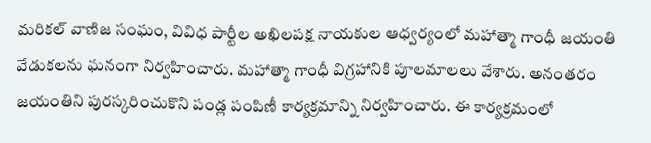మరికల్ వాణిజ సంఘం, వివిధ పార్టీల అఖిలపక్ష నాయకుల ఆధ్వర్యంలో మహాత్మా గాంధీ జయంతి వేడుకలను ఘనంగా నిర్వహించారు. మహాత్మా గాంధీ విగ్రహానికి పూలమాలలు వేశారు. అనంతరం జయంతిని పురస్కరించుకొని పండ్ల పంపిణీ కార్యక్రమాన్ని నిర్వహించారు. ఈ కార్యక్రమంలో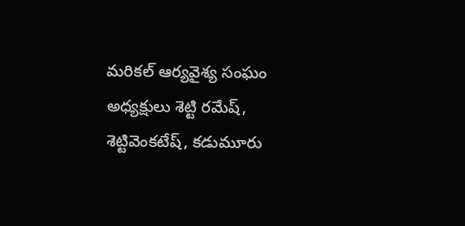మరికల్ ఆర్యవైశ్య సంఘం అధ్యక్షులు శెట్టి రమేష్, శెట్టివెంకటేష్, కడుమూరు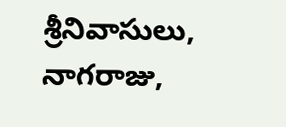శ్రీనివాసులు, నాగరాజు,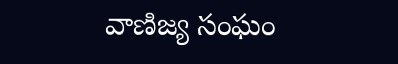వాణిజ్య సంఘం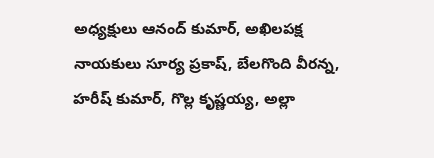అధ్యక్షులు ఆనంద్ కుమార్, అఖిలపక్ష నాయకులు సూర్య ప్రకాష్, బేలగొంది వీరన్న, హరీష్ కుమార్, గొల్ల కృష్ణయ్య, అల్లా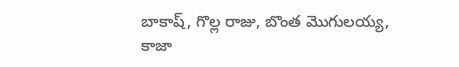బాకాష్, గొల్ల రాజు, బొంత మొగులయ్య, కాజా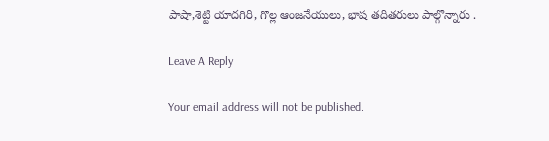పాషా,శెట్టి యాదగిరి, గొల్ల ఆంజనేయులు, భాష తదితరులు పాల్గొన్నారు .

Leave A Reply

Your email address will not be published.